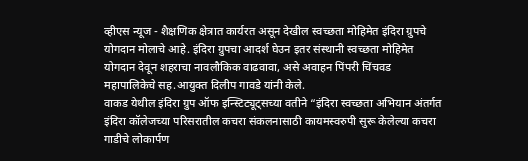व्हीएस न्यूज - शैक्षणिक क्षेत्रात कार्यरत असून देखील स्वच्छता मोहिमेत इंदिरा ग्रुपचे योगदान मोलाचे आहे. इंदिरा ग्रुपचा आदर्श घेउन इतर संस्थानी स्वच्छता मोहिमेत योगदान देवून शहराचा नावलौकिक वाढवावा, असे अवाहन पिंपरी चिंचवड महापालिकेचे सह.आयुक्त दिलीप गावडे यांनी केले.
वाकड येथील इंदिरा ग्रुप ऑफ इन्स्टिट्यूट्सच्या वतीने “इंदिरा स्वच्छता अभियान अंतर्गत इंदिरा कॉलेजच्या परिसरातील कचरा संकलनासाठी कायमस्वरुपी सुरू केलेल्या कचरा गाडीचे लोकार्पण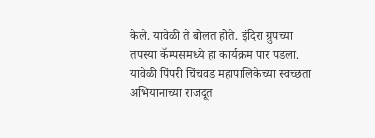केले. यावेळी ते बोलत होते. इंदिरा ग्रुपच्या तपस्या कॅम्पसमध्ये हा कार्यक्रम पार पडला. यावेळी पिंपरी चिंचवड महापालिकेच्या स्वच्छता अभियानाच्या राजदूत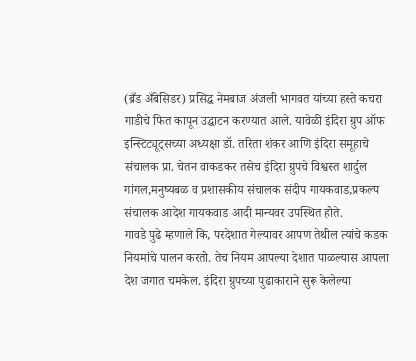(ब्रँड अँबेसिडर) प्रसिद्ध नेमबाज अंजली भागवत यांच्या हस्ते कचरा गाडीचे फित कापून उद्घाटन करण्यात आले. यावेळी इंदिरा ग्रुप ऑफ इन्स्टिट्यूट्सच्या अध्यक्षा डॉ. तरिता शंकर आणि इंदिरा समूहाचे संचालक प्रा. चेतन वाकडकर तसेच इंदिरा ग्रुपचे विश्वस्त शार्दुल गांगल,मनुष्यबळ व प्रशासकीय संचालक संदीप गायकवाड,प्रकल्प संचालक आदेश गायकवाड आदी मान्यवर उपस्थित होते.
गावडे पुढे म्हणाले कि, परदेशात गेल्यावर आपण तेथील त्यांचे कडक नियमांचे पालन करतो. तेच नियम आपल्या देशात पाळल्यास आपला देश जगात चमकेल. इंदिरा ग्रुपच्या पुढाकाराने सुरू केलेल्या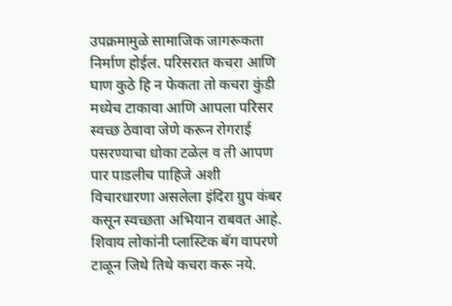उपक्रमामुळे सामाजिक जागरूकता निर्माण होईल. परिसरात कचरा आणि घाण कुठे हि न फेकता तो कचरा कुंडी मध्येच टाकावा आणि आपला परिसर स्वच्छ ठेवावा जेणे करून रोगराई पसरण्याचा धोका टळेल व ती आपण पार पाडलीच पाहिजे अशी विचारधारणा असलेला इंदिरा ग्रुप कंबर कसून स्वच्छता अभियान राबवत आहे. शिवाय लोकांनी प्लास्टिक बॅग वापरणे टाळून जिथे तिथे कचरा करू नये.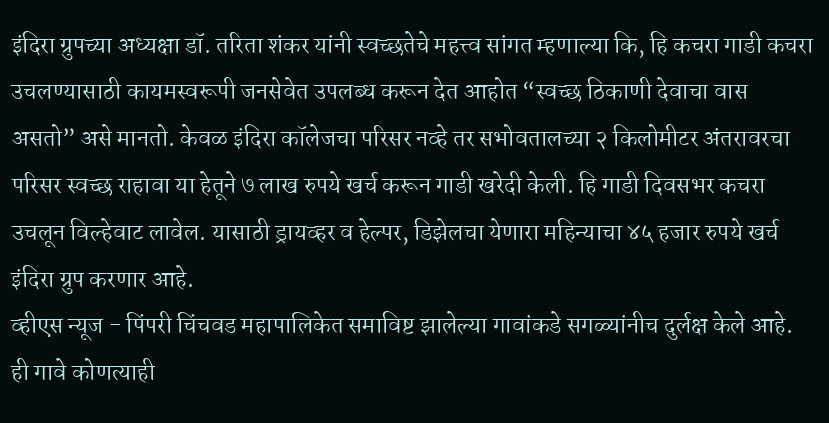इंदिरा ग्रुपच्या अध्यक्षा डॉ. तरिता शंकर यांनी स्वच्छतेचे महत्त्व सांगत म्हणाल्या कि, हि कचरा गाडी कचरा उचलण्यासाठी कायमस्वरूपी जनसेवेत उपलब्ध करून देत आहोत “स्वच्छ ठिकाणी देवाचा वास असतो” असे मानतो. केवळ इंदिरा कॉलेजचा परिसर नव्हे तर सभोवतालच्या २ किलोमीटर अंतरावरचा परिसर स्वच्छ राहावा या हेतूने ७ लाख रुपये खर्च करून गाडी खरेदी केली. हि गाडी दिवसभर कचरा उचलून विल्हेवाट लावेल. यासाठी ड्रायव्हर व हेल्पर, डिझेलचा येणारा महिन्याचा ४५ हजार रुपये खर्च इंदिरा ग्रुप करणार आहे.
व्हीएस न्यूज - पिंपरी चिंचवड महापालिकेत समाविष्ट झालेल्या गावांकडे सगळ्यांनीच दुर्लक्ष केले आहे. ही गावे कोणत्याही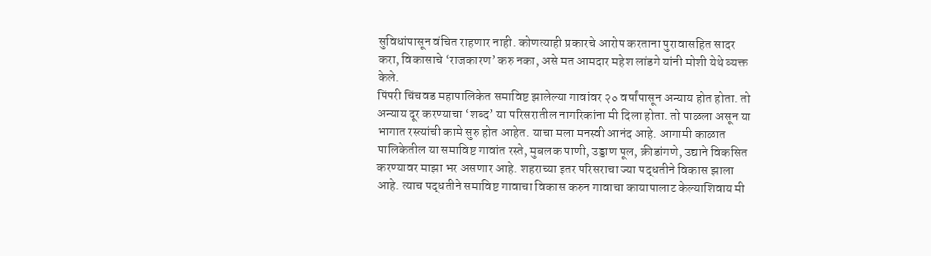सुविधांपासून वंचित राहणार नाही. कोणत्याही प्रकारचे आरोप करताना पुरावासहित सादर करा, विकासाचे ‘राजकारण’ करु नका, असे मत आमदार महेश लांडगे यांनी मोशी येथे व्यक्त केले.
पिंपरी चिंचवड महापालिकेत समाविष्ट झालेल्या गावांवर २० वर्षांपासून अन्याय होत होता. तो अन्याय दूर करण्याचा ‘शब्द’ या परिसरातील नागरिकांना मी दिला होता. तो पाळला असून या भागात रस्त्यांची कामे सुरु होत आहेत. याचा मला मनस्वी आनंद आहे. आगामी काळात पालिकेतील या समाविष्ट गावांत रस्ते, मुबलक पाणी, उड्डाण पूल, क्रीडांगणे, उद्याने विकसित करण्यावर माझा भर असणार आहे. शहराच्या इतर परिसराचा ज्या पद्धतीने विकास झाला आहे. त्याच पद्धतीने समाविष्ट गावाचा विकास करुन गावाचा कायापालाट केल्याशिवाय मी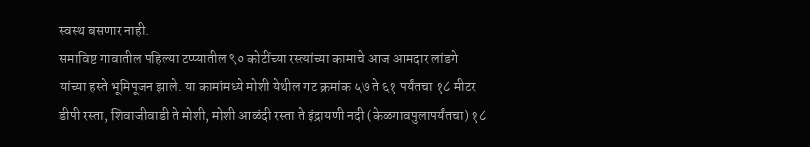स्वस्थ बसणार नाही.
समाविष्ट गावातील पहिल्या टप्प्यातील ९० कोटींच्या रस्त्यांच्या कामाचे आज आमदार लांडगे यांच्या हस्ते भूमिपूजन झाले. या कामांमध्ये मोशी येथील गट क्रमांक ५७ ते ६१ पर्यंतचा १८ मीटर डीपी रस्ता, शिवाजीवाडी ते मोशी, मोशी आळंदी रस्ता ते इंद्रायणी नदी (केळगावपुलापर्यंतचा) १८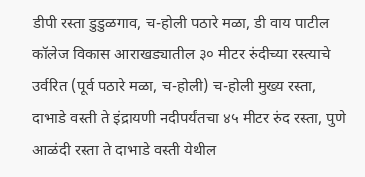डीपी रस्ता डुडुळगाव, च-होली पठारे मळा, डी वाय पाटील कॉलेज विकास आराखड्यातील ३० मीटर रुंदीच्या रस्त्याचे उर्वरित (पूर्व पठारे मळा, च-होली) च-होली मुख्य रस्ता, दाभाडे वस्ती ते इंद्रायणी नदीपर्यंतचा ४५ मीटर रुंद रस्ता, पुणे आळंदी रस्ता ते दाभाडे वस्ती येथील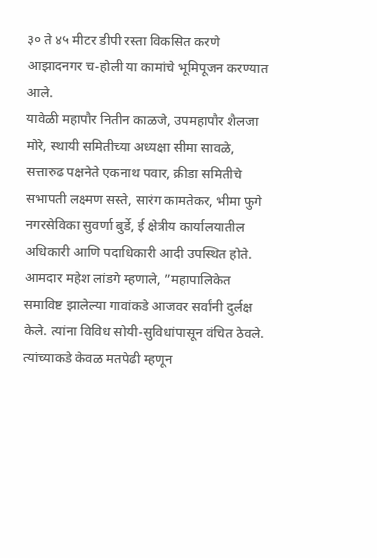३० ते ४५ मीटर डीपी रस्ता विकसित करणे आझादनगर च-होली या कामांचे भूमिपूजन करण्यात आले.
यावेळी महापौर नितीन काळजे, उपमहापौर शैलजा मोरे, स्थायी समितीच्या अध्यक्षा सीमा सावळे, सत्तारुढ पक्षनेते एकनाथ पवार, क्रीडा समितीचे सभापती लक्ष्मण सस्ते, सारंग कामतेकर, भीमा फुगे नगरसेविका सुवर्णा बुर्डे, ई क्षेत्रीय कार्यालयातील अधिकारी आणि पदाधिकारी आदी उपस्थित होते. आमदार महेश लांडगे म्हणाले, ”महापालिकेत समाविष्ट झालेल्या गावांकडे आजवर सर्वांनी दुर्लक्ष केले. त्यांना विविध सोयी-सुविधांपासून वंचित ठेवले. त्यांच्याकडे केवळ मतपेढी म्हणून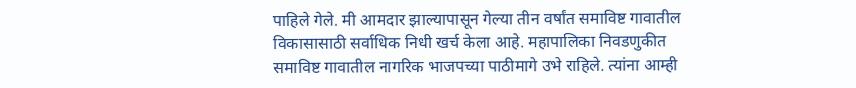पाहिले गेले. मी आमदार झाल्यापासून गेल्या तीन वर्षांत समाविष्ट गावातील विकासासाठी सर्वाधिक निधी खर्च केला आहे. महापालिका निवडणुकीत समाविष्ट गावातील नागरिक भाजपच्या पाठीमागे उभे राहिले. त्यांना आम्ही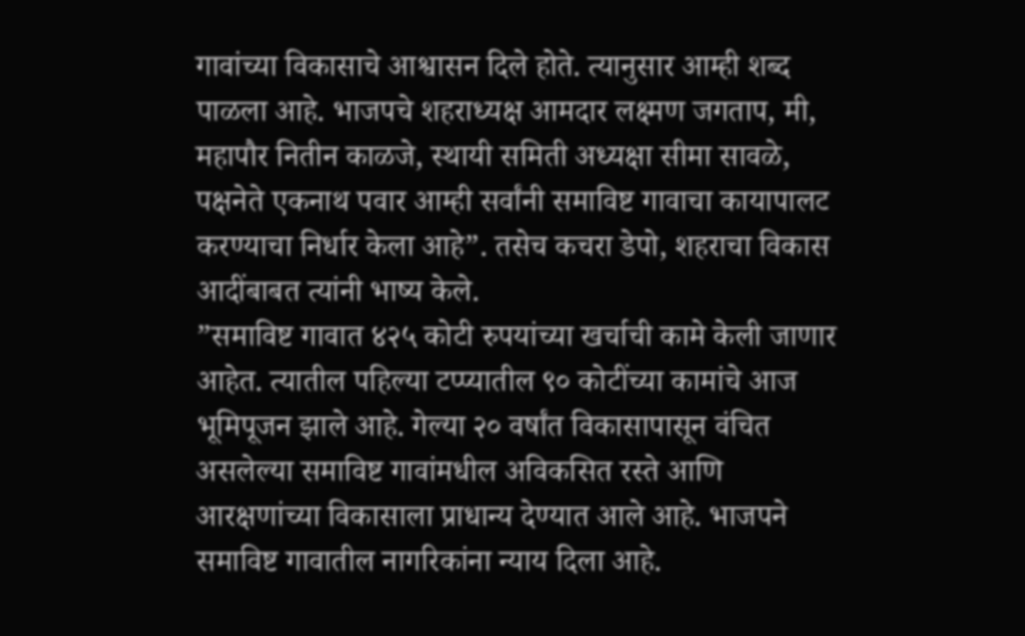गावांच्या विकासाचे आश्वासन दिले होते. त्यानुसार आम्ही शब्द पाळला आहे. भाजपचे शहराध्यक्ष आमदार लक्ष्मण जगताप, मी, महापौर नितीन काळजे, स्थायी समिती अध्यक्षा सीमा सावळे, पक्षनेते एकनाथ पवार आम्ही सर्वांनी समाविष्ट गावाचा कायापालट करण्याचा निर्धार केला आहे”. तसेच कचरा डेपो, शहराचा विकास आदींबाबत त्यांनी भाष्य केले.
”समाविष्ट गावात ४२५ कोटी रुपयांच्या खर्चाची कामे केली जाणार आहेत. त्यातील पहिल्या टप्प्यातील ९० कोटींच्या कामांचे आज भूमिपूजन झाले आहे. गेल्या २० वर्षांत विकासापासून वंचित असलेल्या समाविष्ट गावांमधील अविकसित रस्ते आणि आरक्षणांच्या विकासाला प्राधान्य देण्यात आले आहे. भाजपने समाविष्ट गावातील नागरिकांना न्याय दिला आहे.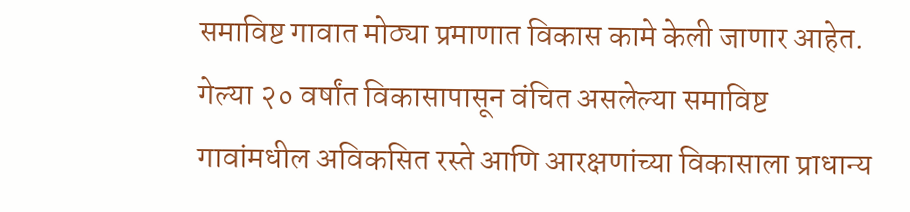समाविष्ट गावात मोठ्या प्रमाणात विकास कामे केली जाणार आहेत. गेल्या २० वर्षांत विकासापासून वंचित असलेल्या समाविष्ट गावांमधील अविकसित रस्ते आणि आरक्षणांच्या विकासाला प्राधान्य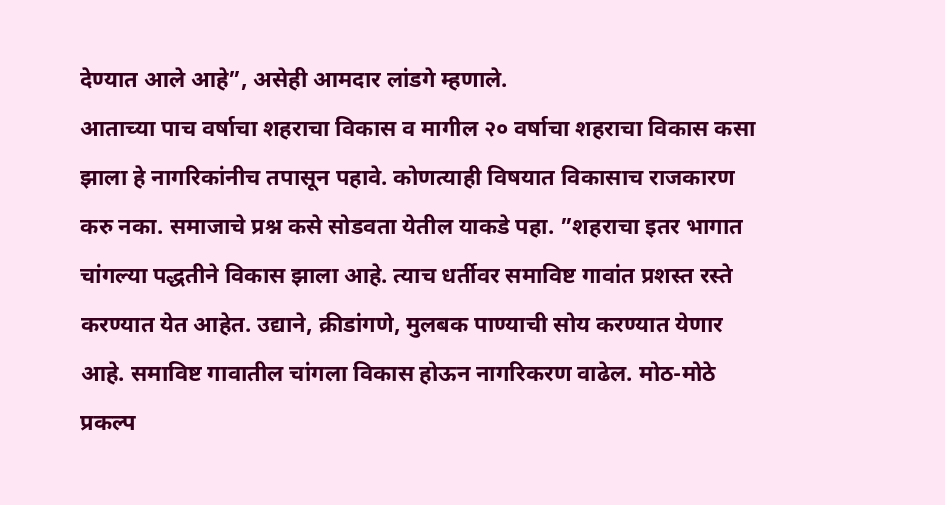देण्यात आले आहे”, असेही आमदार लांडगे म्हणाले.
आताच्या पाच वर्षाचा शहराचा विकास व मागील २० वर्षाचा शहराचा विकास कसा झाला हे नागरिकांनीच तपासून पहावे. कोणत्याही विषयात विकासाच राजकारण करु नका. समाजाचे प्रश्न कसे सोडवता येतील याकडे पहा. ”शहराचा इतर भागात चांगल्या पद्धतीने विकास झाला आहे. त्याच धर्तीवर समाविष्ट गावांत प्रशस्त रस्ते करण्यात येत आहेत. उद्याने, क्रीडांगणे, मुलबक पाण्याची सोय करण्यात येणार आहे. समाविष्ट गावातील चांगला विकास होऊन नागरिकरण वाढेल. मोठ-मोठे प्रकल्प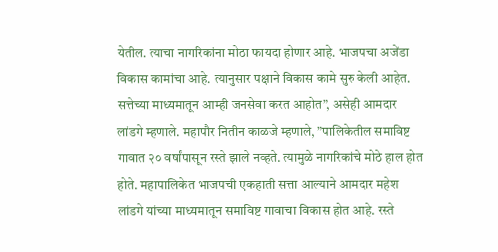येतील. त्याचा नागरिकांना मोठा फायदा होणार आहे. भाजपचा अजेंडा विकास कामांचा आहे. त्यानुसार पक्षाने विकास कामे सुरु केली आहेत. सत्तेच्या माध्यमातून आम्ही जनसेवा करत आहोत”, असेही आमदार लांडगे म्हणाले. महापौर नितीन काळजे म्हणाले, ”पालिकेतील समाविष्ट गावात २० वर्षांपासून रस्ते झाले नव्हते. त्यामुळे नागरिकांचे मोठे हाल होत होते. महापालिकेत भाजपची एकहाती सत्ता आल्याने आमदार महेश लांडगे यांच्या माध्यमातून समाविष्ट गावाचा विकास होत आहे. रस्ते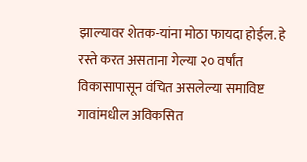झाल्यावर शेतक-यांना मोठा फायदा होईल. हे रस्ते करत असताना गेल्या २० वर्षांत विकासापासून वंचित असलेल्या समाविष्ट गावांमधील अविकसित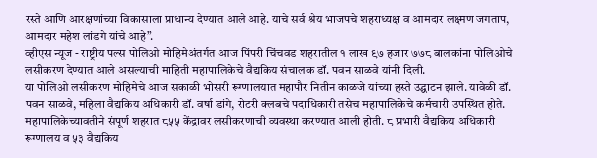रस्ते आणि आरक्षणांच्या विकासाला प्राधान्य देण्यात आले आहे. याचे सर्व श्रेय भाजपचे शहराध्यक्ष व आमदार लक्ष्मण जगताप, आमदार महेश लांडगे यांचे आहे”.
व्हीएस न्यूज - राष्ट्रीय पल्स पोलिओ मोहिमेअंतर्गत आज पिंपरी चिंचवड शहरातील १ लाख ९७ हजार ७७८ बालकांना पोलिओचे लसीकरण देण्यात आले असल्याची माहिती महापालिकेचे वैद्यकिय संचालक डॉ. पवन साळवे यांनी दिली.
या पोलिओ लसीकरण मोहिमेचे आज सकाळी भोसरी रूग्णालयात महापौर नितीन काळजे यांच्या हस्ते उद्घाटन झाले. यावेळी डॉ. पवन साळवे, महिला वैद्यकिय अधिकारी डॉ. वर्षा डांगे, रोटरी क्लबचे पदाधिकारी तसेच महापालिकेचे कर्मचारी उपस्थित होते. महापालिकेच्यावतीने संपूर्ण शहरात ८५५ केंद्रावर लसीकरणाची व्यवस्था करण्यात आली होती. ८ प्रभारी वैद्यकिय अधिकारी रूग्णालय व ५३ वैद्यकिय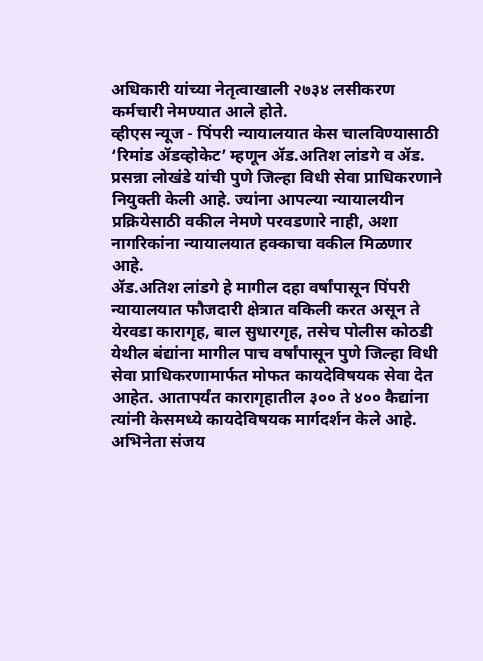अधिकारी यांच्या नेतृत्वाखाली २७३४ लसीकरण कर्मचारी नेमण्यात आले होते.
व्हीएस न्यूज - पिंपरी न्यायालयात केस चालविण्यासाठी ‘रिमांड ॲडव्होकेट’ म्हणून ॲड.अतिश लांडगे व ॲड. प्रसन्ना लोखंडे यांची पुणे जिल्हा विधी सेवा प्राधिकरणाने नियुक्ती केली आहे. ज्यांना आपल्या न्यायालयीन प्रक्रियेसाठी वकील नेमणे परवडणारे नाही, अशा नागरिकांना न्यायालयात हक्काचा वकील मिळणार आहे.
ॲड.अतिश लांडगे हे मागील दहा वर्षांपासून पिंपरी न्यायालयात फौजदारी क्षेत्रात वकिली करत असून ते येरवडा कारागृह, बाल सुधारगृह, तसेच पोलीस कोठडी येथील बंद्यांना मागील पाच वर्षांपासून पुणे जिल्हा विधी सेवा प्राधिकरणामार्फत मोफत कायदेविषयक सेवा देत आहेत. आतापर्यंत कारागृहातील ३०० ते ४०० कैद्यांना त्यांनी केसमध्ये कायदेविषयक मार्गदर्शन केले आहे. अभिनेता संजय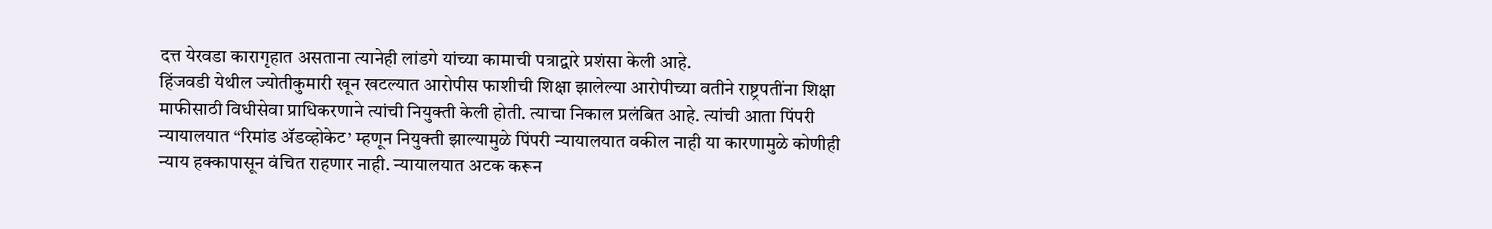दत्त येरवडा कारागृहात असताना त्यानेही लांडगे यांच्या कामाची पत्राद्वारे प्रशंसा केली आहे.
हिंजवडी येथील ज्योतीकुमारी खून खटल्यात आरोपीस फाशीची शिक्षा झालेल्या आरोपीच्या वतीने राष्ट्रपतींना शिक्षा माफीसाठी विधीसेवा प्राधिकरणाने त्यांची नियुक्ती केली होती. त्याचा निकाल प्रलंबित आहे. त्यांची आता पिंपरी न्यायालयात “रिमांड ॲडव्होकेट’ म्हणून नियुक्ती झाल्यामुळे पिंपरी न्यायालयात वकील नाही या कारणामुळे कोणीही न्याय हक्कापासून वंचित राहणार नाही. न्यायालयात अटक करून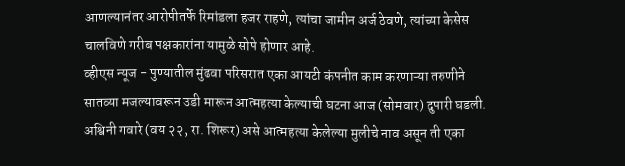आणल्यानंतर आरोपीतर्फे रिमांडला हजर राहणे, त्यांचा जामीन अर्ज ठेवणे, त्यांच्या केसेस चालविणे गरीब पक्षकारांना यामुळे सोपे होणार आहे.
व्हीएस न्यूज - पुण्यातील मुंढवा परिसरात एका आयटी कंपनीत काम करणाऱ्या तरुणीने सातव्या मजल्यावरून उडी मारून आत्महत्या केल्याची घटना आज (सोमवार) दुपारी घडली. अश्विनी गवारे (वय २२, रा. शिरूर) असे आत्महत्या केलेल्या मुलीचे नाव असून ती एका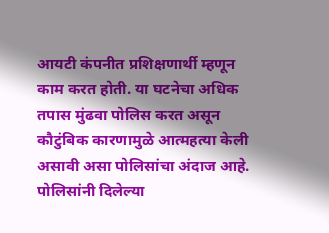आयटी कंपनीत प्रशिक्षणार्थी म्हणून काम करत होती. या घटनेचा अधिक तपास मुंढवा पोलिस करत असून कौटुंबिक कारणामुळे आत्महत्या केली असावी असा पोलिसांचा अंदाज आहे.
पोलिसांनी दिलेल्या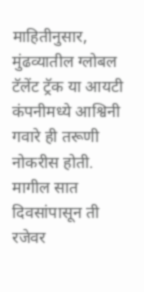माहितीनुसार, मुंढव्यातील ग्लोबल टॅलेंट ट्रॅक या आयटी कंपनीमध्ये आश्विनी गवारे ही तरूणी नोकरीस होती. मागील सात दिवसांपासून ती रजेवर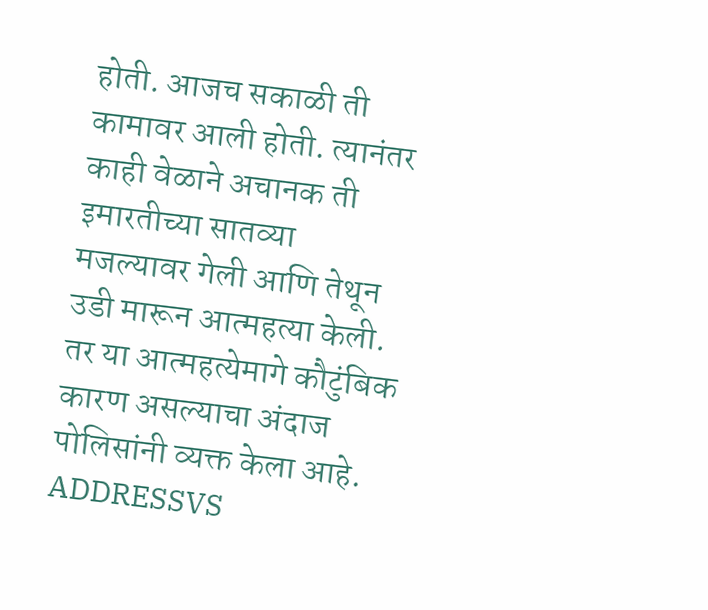होती. आजच सकाळी ती कामावर आली होती. त्यानंतर काही वेळाने अचानक ती इमारतीच्या सातव्या मजल्यावर गेली आणि तेथून उडी मारून आत्महत्या केली. तर या आत्महत्येमागे कौटुंबिक कारण असल्याचा अंदाज पोलिसांनी व्यक्त केला आहे.
ADDRESSVS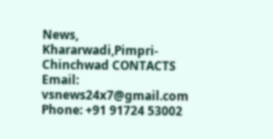News, Khararwadi,Pimpri-Chinchwad CONTACTS Email: vsnews24x7@gmail.com Phone: +91 91724 53002